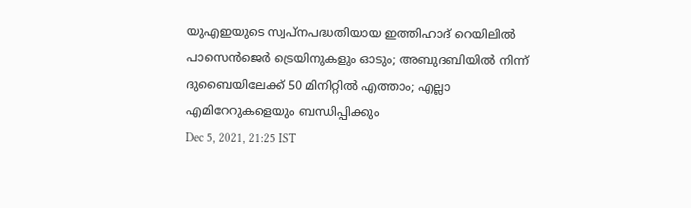യുഎഇയുടെ സ്വപ്നപദ്ധതിയായ ഇത്തിഹാദ് റെയിലിൽ പാസെൻജെർ ട്രെയിനുകളും ഓടും; അബുദബിയിൽ നിന്ന് ദുബൈയിലേക്ക് 50 മിനിറ്റിൽ എത്താം; എല്ലാ എമിറേറുകളെയും ബന്ധിപ്പിക്കും
Dec 5, 2021, 21:25 IST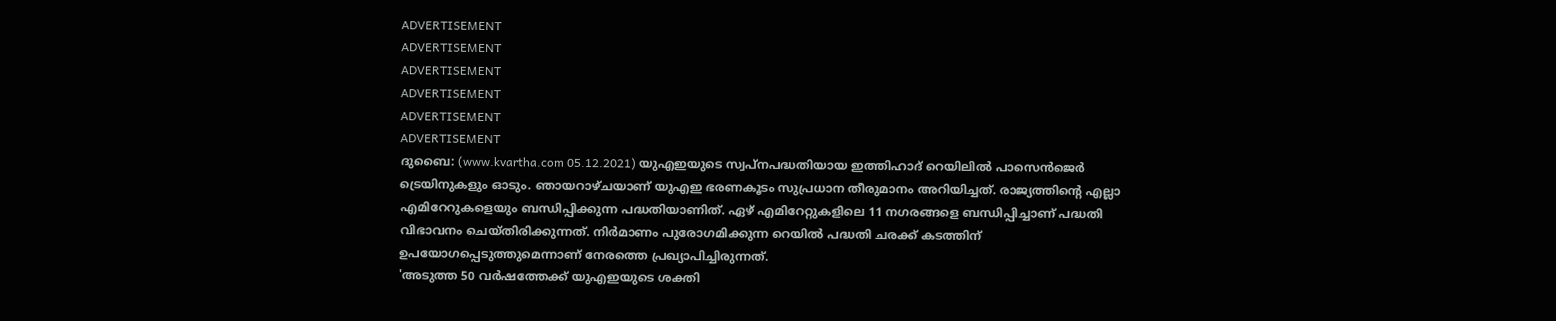ADVERTISEMENT
ADVERTISEMENT
ADVERTISEMENT
ADVERTISEMENT
ADVERTISEMENT
ADVERTISEMENT
ദുബൈ: (www.kvartha.com 05.12.2021) യുഎഇയുടെ സ്വപ്നപദ്ധതിയായ ഇത്തിഹാദ് റെയിലിൽ പാസെൻജെർ ട്രെയിനുകളും ഓടും. ഞായറാഴ്ചയാണ് യുഎഇ ഭരണകൂടം സുപ്രധാന തീരുമാനം അറിയിച്ചത്. രാജ്യത്തിന്റെ എല്ലാ എമിറേറുകളെയും ബന്ധിപ്പിക്കുന്ന പദ്ധതിയാണിത്. ഏഴ് എമിറേറ്റുകളിലെ 11 നഗരങ്ങളെ ബന്ധിപ്പിച്ചാണ് പദ്ധതി വിഭാവനം ചെയ്തിരിക്കുന്നത്. നിർമാണം പുരോഗമിക്കുന്ന റെയിൽ പദ്ധതി ചരക്ക് കടത്തിന് ഉപയോഗപ്പെടുത്തുമെന്നാണ് നേരത്തെ പ്രഖ്യാപിച്ചിരുന്നത്.
'അടുത്ത 50 വർഷത്തേക്ക് യുഎഇയുടെ ശക്തി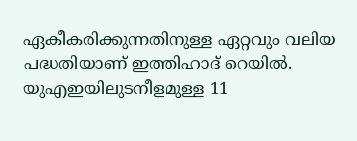ഏകീകരിക്കുന്നതിനുള്ള ഏറ്റവും വലിയ പദ്ധതിയാണ് ഇത്തിഹാദ് റെയിൽ. യുഎഇയിലുടനീളമുള്ള 11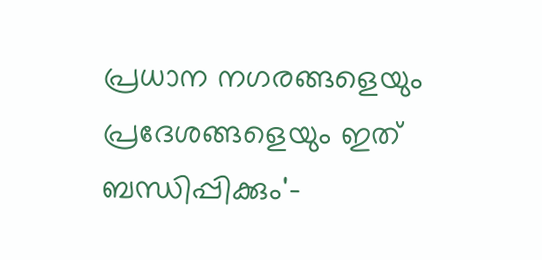പ്രധാന നഗരങ്ങളെയും പ്രദേശങ്ങളെയും ഇത് ബന്ധിപ്പിക്കും'-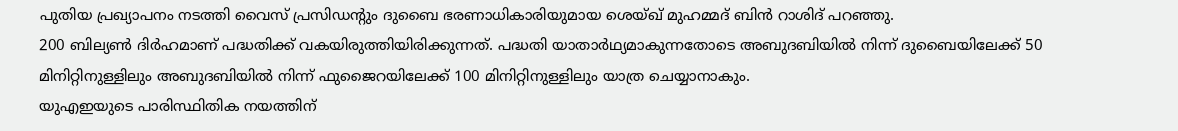പുതിയ പ്രഖ്യാപനം നടത്തി വൈസ് പ്രസിഡന്റും ദുബൈ ഭരണാധികാരിയുമായ ശെയ്ഖ് മുഹമ്മദ് ബിൻ റാശിദ് പറഞ്ഞു.
200 ബില്യൺ ദിർഹമാണ് പദ്ധതിക്ക് വകയിരുത്തിയിരിക്കുന്നത്. പദ്ധതി യാതാർഥ്യമാകുന്നതോടെ അബുദബിയിൽ നിന്ന് ദുബൈയിലേക്ക് 50 മിനിറ്റിനുള്ളിലും അബുദബിയിൽ നിന്ന് ഫുജൈറയിലേക്ക് 100 മിനിറ്റിനുള്ളിലും യാത്ര ചെയ്യാനാകും.
യുഎഇയുടെ പാരിസ്ഥിതിക നയത്തിന്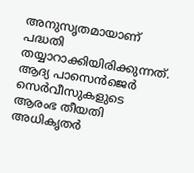അനുസൃതമായാണ് പദ്ധതി തയ്യാറാക്കിയിരിക്കുന്നത്. ആദ്യ പാസെൻജെർ സെർവീസുകളുടെ ആരംഭ തീയതി അധികൃതർ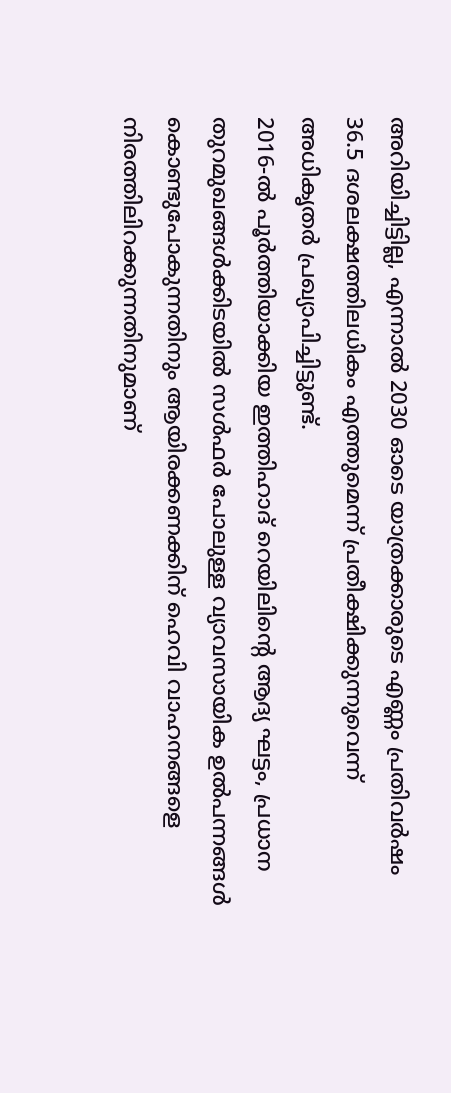അറിയിച്ചിട്ടില്ല, എന്നാൽ 2030 ഓടെ യാത്രക്കാരുടെ എണ്ണം പ്രതിവർഷം 36.5 ദശലക്ഷത്തിലധികം എത്തുമെന്ന് പ്രതീക്ഷിക്കുന്നുവെന്ന് അധികൃതർ പ്രഖ്യാപിച്ചിട്ടുണ്ട്.
2016-ൽ പൂർത്തിയാക്കിയ ഇത്തിഹാദ് റെയിലിന്റെ ആദ്യ ഘട്ടം, പ്രധാന തുറമുഖങ്ങൾക്കിടയിൽ സൾഫർ പോലുള്ള വ്യാവസായിക ഉൽപന്നങ്ങൾ കൊണ്ടുപോകുന്നതിനും ആയിരക്കണക്കിന് ഹെവി വാഹനങ്ങളെ നിരത്തിലിറക്കുന്നതിനുമാണ്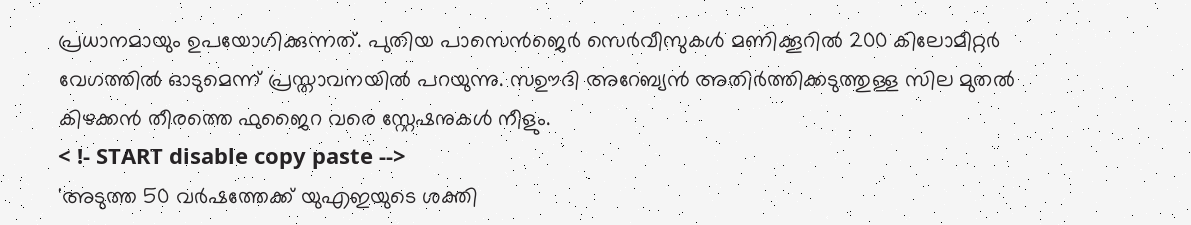പ്രധാനമായും ഉപയോഗിക്കുന്നത്. പുതിയ പാസെൻജെർ സെർവീസുകൾ മണിക്കൂറിൽ 200 കിലോമീറ്റർ വേഗത്തിൽ ഓടുമെന്ന് പ്രസ്താവനയിൽ പറയുന്നു. സഊദി അറേബ്യൻ അതിർത്തിക്കടുത്തുള്ള സില മുതൽ കിഴക്കൻ തീരത്തെ ഫുജൈറ വരെ സ്റ്റേഷനുകൾ നീളും.
< !- START disable copy paste -->
'അടുത്ത 50 വർഷത്തേക്ക് യുഎഇയുടെ ശക്തി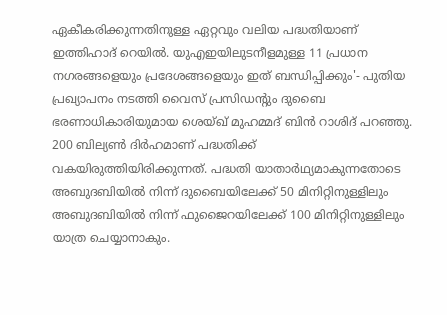ഏകീകരിക്കുന്നതിനുള്ള ഏറ്റവും വലിയ പദ്ധതിയാണ് ഇത്തിഹാദ് റെയിൽ. യുഎഇയിലുടനീളമുള്ള 11 പ്രധാന നഗരങ്ങളെയും പ്രദേശങ്ങളെയും ഇത് ബന്ധിപ്പിക്കും'- പുതിയ പ്രഖ്യാപനം നടത്തി വൈസ് പ്രസിഡന്റും ദുബൈ ഭരണാധികാരിയുമായ ശെയ്ഖ് മുഹമ്മദ് ബിൻ റാശിദ് പറഞ്ഞു.
200 ബില്യൺ ദിർഹമാണ് പദ്ധതിക്ക് വകയിരുത്തിയിരിക്കുന്നത്. പദ്ധതി യാതാർഥ്യമാകുന്നതോടെ അബുദബിയിൽ നിന്ന് ദുബൈയിലേക്ക് 50 മിനിറ്റിനുള്ളിലും അബുദബിയിൽ നിന്ന് ഫുജൈറയിലേക്ക് 100 മിനിറ്റിനുള്ളിലും യാത്ര ചെയ്യാനാകും.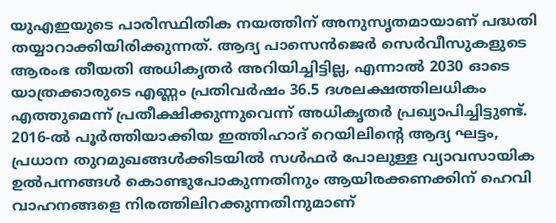യുഎഇയുടെ പാരിസ്ഥിതിക നയത്തിന് അനുസൃതമായാണ് പദ്ധതി തയ്യാറാക്കിയിരിക്കുന്നത്. ആദ്യ പാസെൻജെർ സെർവീസുകളുടെ ആരംഭ തീയതി അധികൃതർ അറിയിച്ചിട്ടില്ല, എന്നാൽ 2030 ഓടെ യാത്രക്കാരുടെ എണ്ണം പ്രതിവർഷം 36.5 ദശലക്ഷത്തിലധികം എത്തുമെന്ന് പ്രതീക്ഷിക്കുന്നുവെന്ന് അധികൃതർ പ്രഖ്യാപിച്ചിട്ടുണ്ട്.
2016-ൽ പൂർത്തിയാക്കിയ ഇത്തിഹാദ് റെയിലിന്റെ ആദ്യ ഘട്ടം, പ്രധാന തുറമുഖങ്ങൾക്കിടയിൽ സൾഫർ പോലുള്ള വ്യാവസായിക ഉൽപന്നങ്ങൾ കൊണ്ടുപോകുന്നതിനും ആയിരക്കണക്കിന് ഹെവി വാഹനങ്ങളെ നിരത്തിലിറക്കുന്നതിനുമാണ്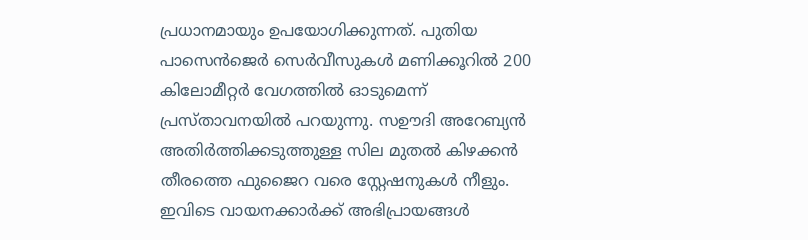പ്രധാനമായും ഉപയോഗിക്കുന്നത്. പുതിയ പാസെൻജെർ സെർവീസുകൾ മണിക്കൂറിൽ 200 കിലോമീറ്റർ വേഗത്തിൽ ഓടുമെന്ന് പ്രസ്താവനയിൽ പറയുന്നു. സഊദി അറേബ്യൻ അതിർത്തിക്കടുത്തുള്ള സില മുതൽ കിഴക്കൻ തീരത്തെ ഫുജൈറ വരെ സ്റ്റേഷനുകൾ നീളും.
ഇവിടെ വായനക്കാർക്ക് അഭിപ്രായങ്ങൾ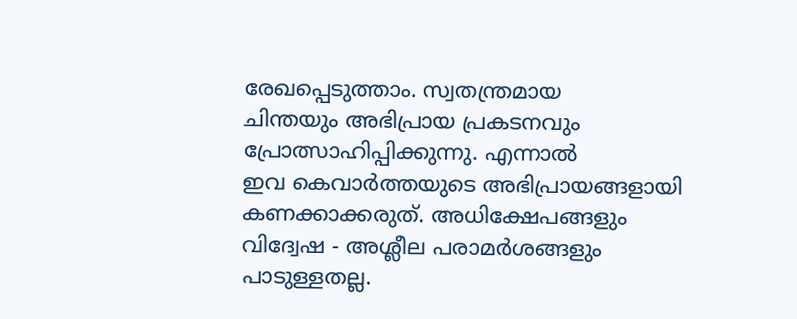രേഖപ്പെടുത്താം. സ്വതന്ത്രമായ
ചിന്തയും അഭിപ്രായ പ്രകടനവും
പ്രോത്സാഹിപ്പിക്കുന്നു. എന്നാൽ
ഇവ കെവാർത്തയുടെ അഭിപ്രായങ്ങളായി
കണക്കാക്കരുത്. അധിക്ഷേപങ്ങളും
വിദ്വേഷ - അശ്ലീല പരാമർശങ്ങളും
പാടുള്ളതല്ല.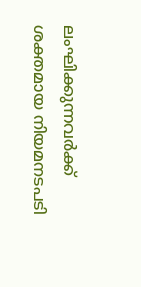ലംഘിക്കുന്നവർക്ക്
ശക്തമായ നിയമനടപടി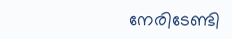നേരിടേണ്ടി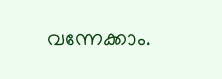വന്നേക്കാം.